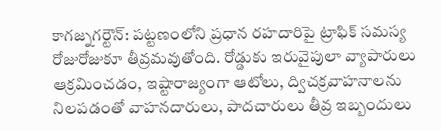కాగజ్నగర్టౌన్: పట్టణంలోని ప్రధాన రహదారిపై ట్రాఫిక్ సమస్య రోజురోజుకూ తీవ్రమవుతోంది. రోడ్డుకు ఇరువైపులా వ్యాపారులు ఆక్రమించడం, ఇష్టారాజ్యంగా ఆటోలు, ద్విచక్రవాహనాలను నిలపడంతో వాహనదారులు, పాదచారులు తీవ్ర ఇబ్బందులు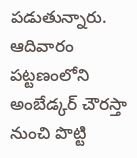పడుతున్నారు. ఆదివారం పట్టణంలోని అంబేడ్కర్ చౌరస్తా నుంచి పొట్టి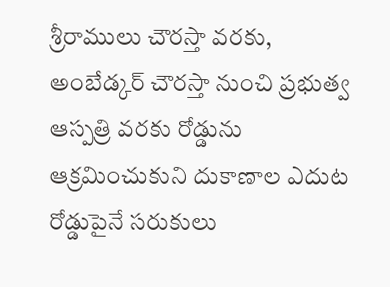శ్రీరాములు చౌరస్తా వరకు, అంబేడ్కర్ చౌరస్తా నుంచి ప్రభుత్వ ఆస్పత్రి వరకు రోడ్డును ఆక్రమించుకుని దుకాణాల ఎదుట రోడ్డుపైనే సరుకులు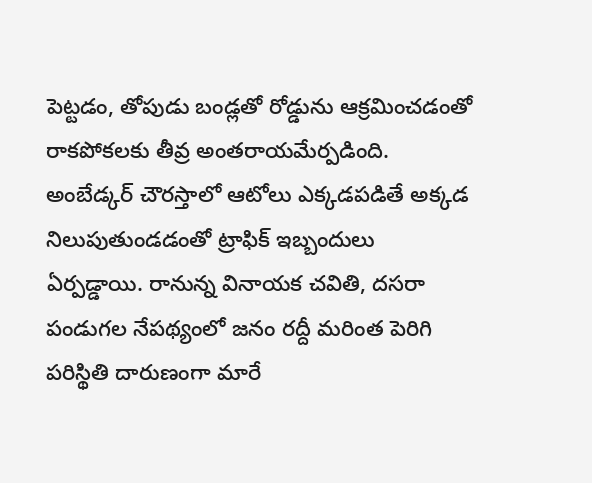పెట్టడం, తోపుడు బండ్లతో రోడ్డును ఆక్రమించడంతో రాకపోకలకు తీవ్ర అంతరాయమేర్పడింది. అంబేడ్కర్ చౌరస్తాలో ఆటోలు ఎక్కడపడితే అక్కడ నిలుపుతుండడంతో ట్రాఫిక్ ఇబ్బందులు ఏర్పడ్డాయి. రానున్న వినాయక చవితి, దసరా పండుగల నేపథ్యంలో జనం రద్దీ మరింత పెరిగి పరిస్థితి దారుణంగా మారే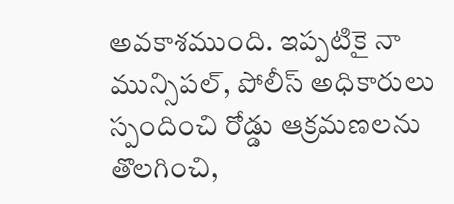అవకాశముంది. ఇప్పటికై నా మున్సిపల్, పోలీస్ అధికారులు స్పందించి రోడ్డు ఆక్రమణలను తొలగించి,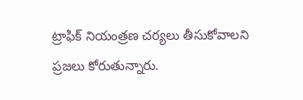ట్రాఫిక్ నియంత్రణ చర్యలు తీసుకోవాలని ప్రజలు కోరుతున్నారు.